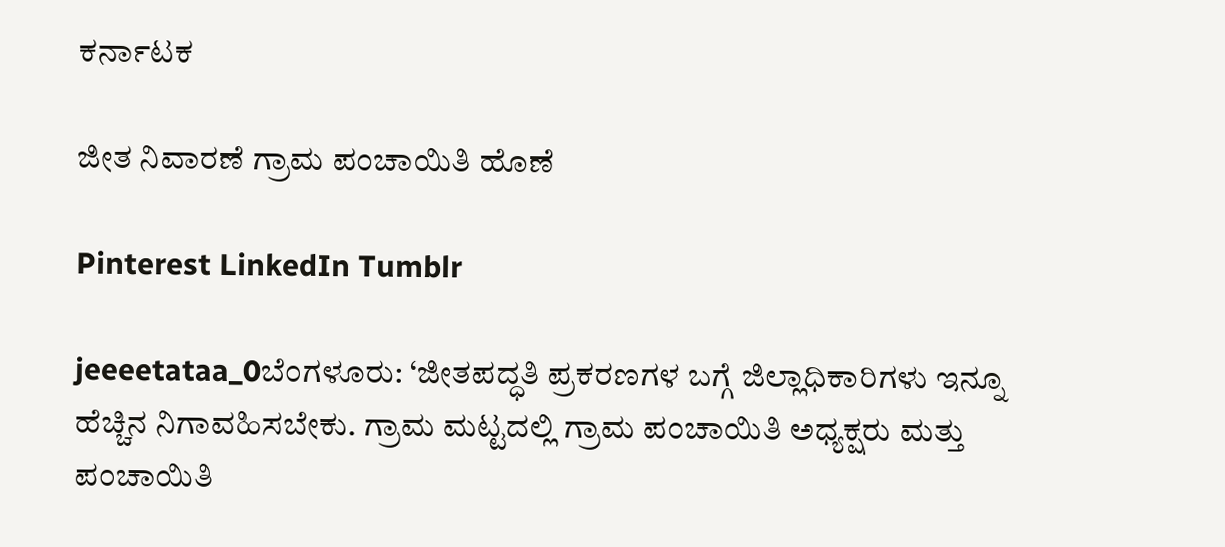ಕರ್ನಾಟಕ

ಜೀತ ನಿವಾರಣೆ ಗ್ರಾಮ ಪಂಚಾಯಿತಿ ಹೊಣೆ

Pinterest LinkedIn Tumblr

jeeeetataa_0ಬೆಂಗಳೂರು: ‘ಜೀತಪದ್ಧತಿ ಪ್ರಕರಣಗಳ ಬಗ್ಗೆ ಜಿಲ್ಲಾಧಿಕಾರಿಗಳು ಇನ್ನೂ ಹೆಚ್ಚಿನ ನಿಗಾವಹಿಸಬೇಕು. ಗ್ರಾಮ ಮಟ್ಟದಲ್ಲಿ ಗ್ರಾಮ ಪಂಚಾಯಿತಿ ಅಧ್ಯಕ್ಷರು ಮತ್ತು ಪಂಚಾಯಿತಿ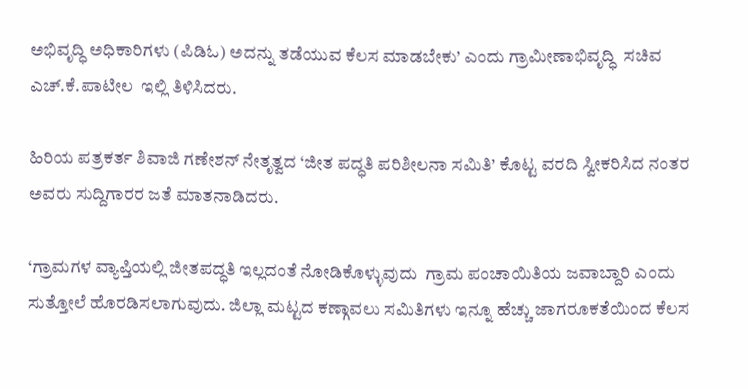ಅಭಿವೃದ್ಧಿ ಅಧಿಕಾರಿಗಳು (ಪಿಡಿಓ) ಅದನ್ನು ತಡೆಯುವ ಕೆಲಸ ಮಾಡಬೇಕು’ ಎಂದು ಗ್ರಾಮೀಣಾಭಿವೃದ್ಧಿ  ಸಚಿವ ಎಚ್.ಕೆ.ಪಾಟೀಲ  ಇಲ್ಲಿ ತಿಳಿಸಿದರು.

ಹಿರಿಯ ಪತ್ರಕರ್ತ ಶಿವಾಜಿ ಗಣೇಶನ್‌ ನೇತೃತ್ವದ ‘ಜೀತ ಪದ್ಧತಿ ಪರಿಶೀಲನಾ ಸಮಿತಿ’ ಕೊಟ್ಟ ವರದಿ ಸ್ವೀಕರಿಸಿದ ನಂತರ ಅವರು ಸುದ್ದಿಗಾರರ ಜತೆ ಮಾತನಾಡಿದರು.

‘ಗ್ರಾಮಗಳ ವ್ಯಾಪ್ತಿಯಲ್ಲಿ ಜೀತಪದ್ಧತಿ ಇಲ್ಲದಂತೆ ನೋಡಿಕೊಳ್ಳುವುದು  ಗ್ರಾಮ ಪಂಚಾಯಿತಿಯ ಜವಾಬ್ದಾರಿ ಎಂದು ಸುತ್ತೋಲೆ ಹೊರಡಿಸಲಾಗುವುದು. ಜಿಲ್ಲಾ ಮಟ್ಟದ ಕಣ್ಗಾವಲು ಸಮಿತಿಗಳು ಇನ್ನೂ ಹೆಚ್ಚು ಜಾಗರೂಕತೆಯಿಂದ ಕೆಲಸ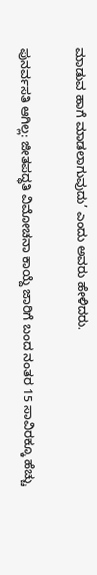ಮಾಡುವ ಹಾಗೆ ಮಾಡಲಾಗುವುದು’ ಎಂದು ಅವರು ಹೇಳಿದರು.

ಪುನರ್ವಸತಿ ಆಗಿಲ್ಲ: ಜೀತಪದ್ಧತಿ ವಿಮೋಚನಾ ಕಾಯ್ದೆ ಜಾರಿಗೆ ಬಂದ ನಂತರ 15 ಸಾವಿರಕ್ಕೂ ಹೆಚ್ಚು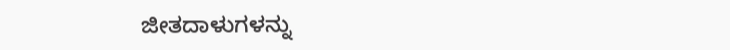ಜೀತದಾಳುಗಳನ್ನು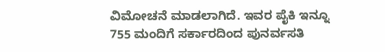ವಿಮೋಚನೆ ಮಾಡಲಾಗಿದೆ. ಇವರ ಪೈಕಿ ಇನ್ನೂ 755 ಮಂದಿಗೆ ಸರ್ಕಾರದಿಂದ ಪುನರ್ವಸತಿ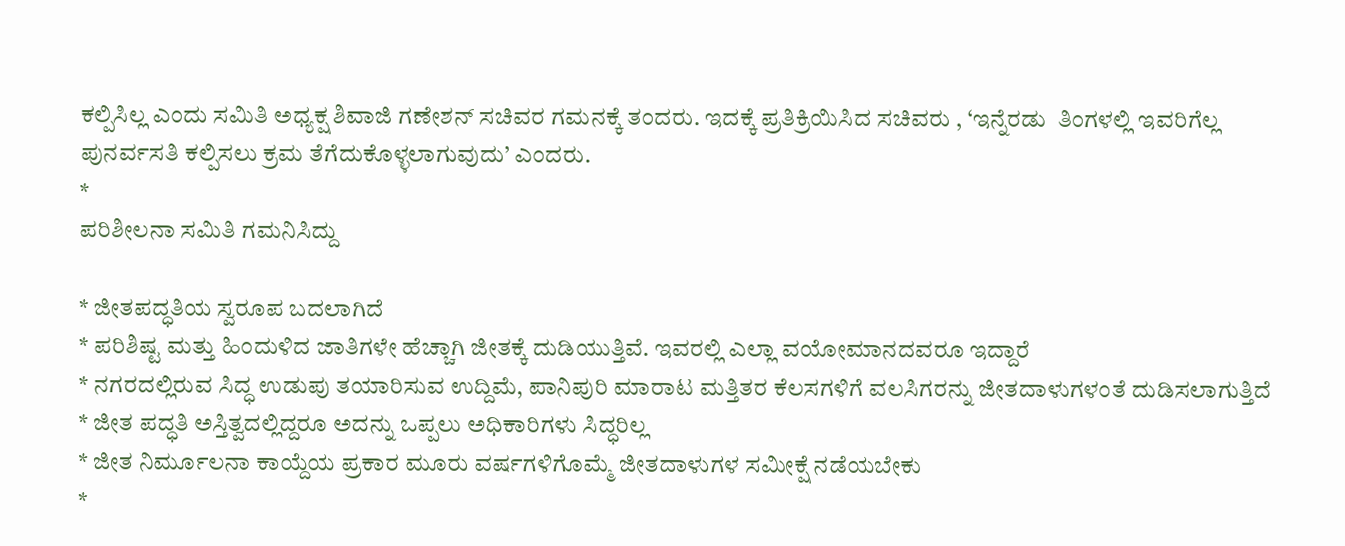ಕಲ್ಪಿಸಿಲ್ಲ ಎಂದು ಸಮಿತಿ ಅಧ್ಯಕ್ಷ ಶಿವಾಜಿ ಗಣೇಶನ್‌ ಸಚಿವರ ಗಮನಕ್ಕೆ ತಂದರು. ಇದಕ್ಕೆ ಪ್ರತಿಕ್ರಿಯಿಸಿದ ಸಚಿವರು , ‘ಇನ್ನೆರಡು  ತಿಂಗಳಲ್ಲಿ ಇವರಿಗೆಲ್ಲ ಪುನರ್ವಸತಿ ಕಲ್ಪಿಸಲು ಕ್ರಮ ತೆಗೆದುಕೊಳ್ಳಲಾಗುವುದು’ ಎಂದರು.
*
ಪರಿಶೀಲನಾ ಸಮಿತಿ ಗಮನಿಸಿದ್ದು

* ಜೀತಪದ್ಧತಿಯ ಸ್ವರೂಪ ಬದಲಾಗಿದೆ
* ಪರಿಶಿಷ್ಟ ಮತ್ತು ಹಿಂದುಳಿದ ಜಾತಿಗಳೇ ಹೆಚ್ಚಾಗಿ ಜೀತಕ್ಕೆ ದುಡಿಯುತ್ತಿವೆ. ಇವರಲ್ಲಿ ಎಲ್ಲಾ ವಯೋಮಾನದವರೂ ಇದ್ದಾರೆ
* ನಗರದಲ್ಲಿರುವ ಸಿದ್ಧ ಉಡುಪು ತಯಾರಿಸುವ ಉದ್ದಿಮೆ, ಪಾನಿಪುರಿ ಮಾರಾಟ ಮತ್ತಿತರ ಕೆಲಸಗಳಿಗೆ ವಲಸಿಗರನ್ನು ಜೀತದಾಳುಗಳಂತೆ ದುಡಿಸಲಾಗುತ್ತಿದೆ
* ಜೀತ ಪದ್ಧತಿ ಅಸ್ತಿತ್ವದಲ್ಲಿದ್ದರೂ ಅದನ್ನು ಒಪ್ಪಲು ಅಧಿಕಾರಿಗಳು ಸಿದ್ಧರಿಲ್ಲ
* ಜೀತ ನಿರ್ಮೂಲನಾ ಕಾಯ್ದೆಯ ಪ್ರಕಾರ ಮೂರು ವರ್ಷಗಳಿಗೊಮ್ಮೆ ಜೀತದಾಳುಗಳ ಸಮೀಕ್ಷೆ ನಡೆಯಬೇಕು
*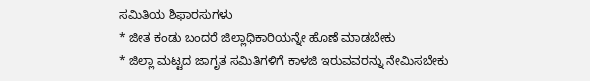ಸಮಿತಿಯ ಶಿಫಾರಸುಗಳು
* ಜೀತ ಕಂಡು ಬಂದರೆ ಜಿಲ್ಲಾಧಿಕಾರಿಯನ್ನೇ ಹೊಣೆ ಮಾಡಬೇಕು
* ಜಿಲ್ಲಾ ಮಟ್ಟದ ಜಾಗೃತ ಸಮಿತಿಗಳಿಗೆ ಕಾಳಜಿ ಇರುವವರನ್ನು ನೇಮಿಸಬೇಕು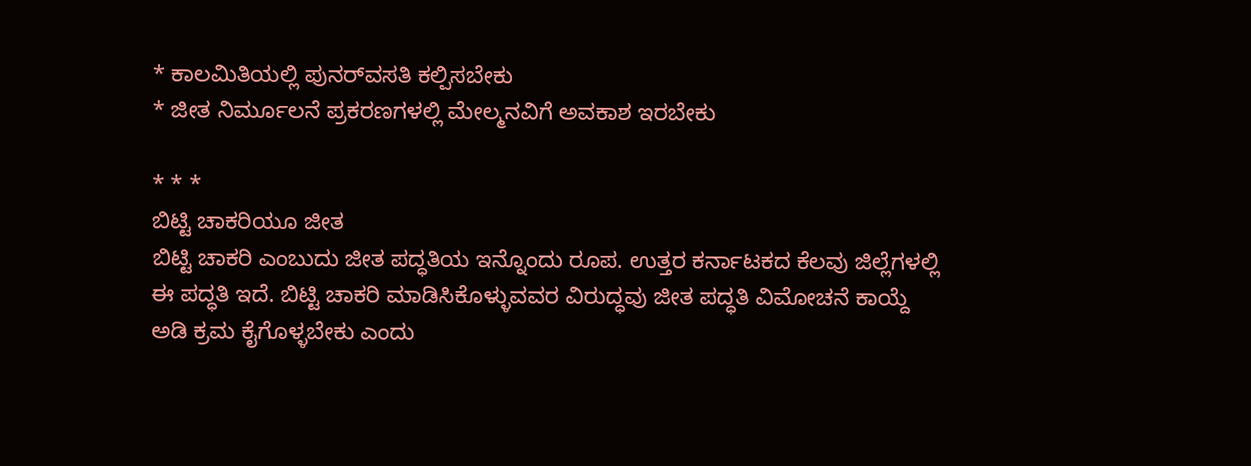* ಕಾಲಮಿತಿಯಲ್ಲಿ ಪುನರ್‌ವಸತಿ ಕಲ್ಪಿಸಬೇಕು
* ಜೀತ ನಿರ್ಮೂಲನೆ ಪ್ರಕರಣಗಳಲ್ಲಿ ಮೇಲ್ಮನವಿಗೆ ಅವಕಾಶ ಇರಬೇಕು

* * *
ಬಿಟ್ಟಿ ಚಾಕರಿಯೂ ಜೀತ
ಬಿಟ್ಟಿ ಚಾಕರಿ ಎಂಬುದು ಜೀತ ಪದ್ಧತಿಯ ಇನ್ನೊಂದು ರೂಪ. ಉತ್ತರ ಕರ್ನಾಟಕದ ಕೆಲವು ಜಿಲ್ಲೆಗಳಲ್ಲಿ ಈ ಪದ್ಧತಿ ಇದೆ. ಬಿಟ್ಟಿ ಚಾಕರಿ ಮಾಡಿಸಿಕೊಳ್ಳುವವರ ವಿರುದ್ಧವು ಜೀತ ಪದ್ಧತಿ ವಿಮೋಚನೆ ಕಾಯ್ದೆ ಅಡಿ ಕ್ರಮ ಕೈಗೊಳ್ಳಬೇಕು ಎಂದು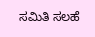ಸಮಿತಿ ಸಲಹೆ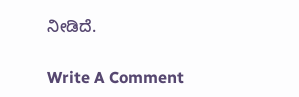ನೀಡಿದೆ.

Write A Comment